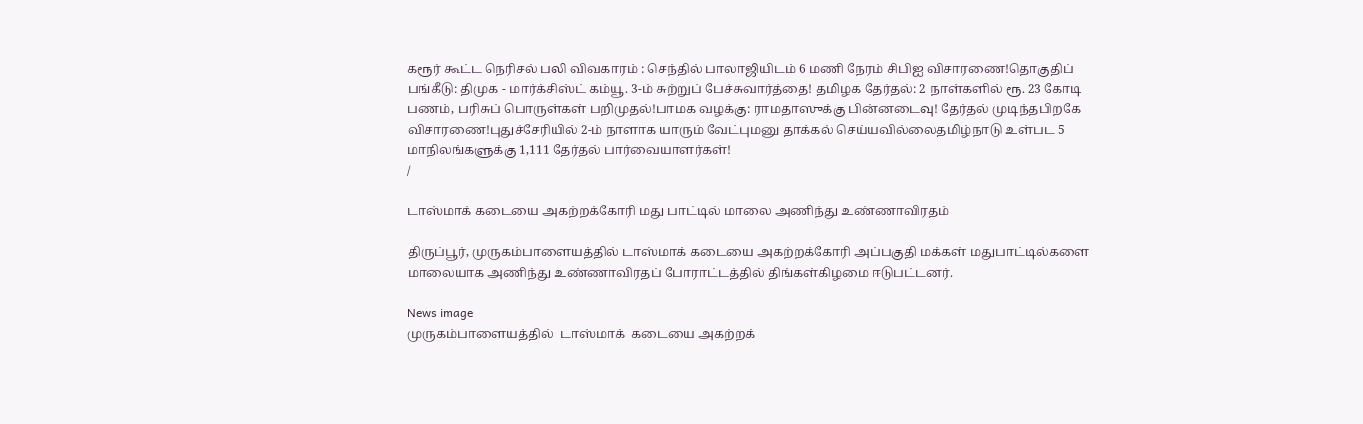கரூர் கூட்ட நெரிசல் பலி விவகாரம் : செந்தில் பாலாஜியிடம் 6 மணி நேரம் சிபிஐ விசாரணை!தொகுதிப் பங்கீடு: திமுக - மார்க்சிஸ்ட் கம்யூ. 3-ம் சுற்றுப் பேச்சுவார்த்தை! தமிழக தேர்தல்: 2 நாள்களில் ரூ. 23 கோடி பணம், பரிசுப் பொருள்கள் பறிமுதல்!பாமக வழக்கு: ராமதாஸுக்கு பின்னடைவு! தேர்தல் முடிந்தபிறகே விசாரணை!புதுச்சேரியில் 2-ம் நாளாக யாரும் வேட்புமனு தாக்கல் செய்யவில்லைதமிழ்நாடு உள்பட 5 மாநிலங்களுக்கு 1,111 தேர்தல் பார்வையாளர்கள்!
/

டாஸ்மாக் கடையை அகற்றக்கோரி மது பாட்டில் மாலை அணிந்து உண்ணாவிரதம்

திருப்பூர், முருகம்பாளையத்தில் டாஸ்மாக் கடையை அகற்றக்கோரி அப்பகுதி மக்கள் மதுபாட்டில்களை மாலையாக அணிந்து உண்ணாவிரதப் போராட்டத்தில் திங்கள்கிழமை ஈடுபட்டனர்.

News image
முருகம்பாளையத்தில்  டாஸ்மாக்  கடையை அகற்றக்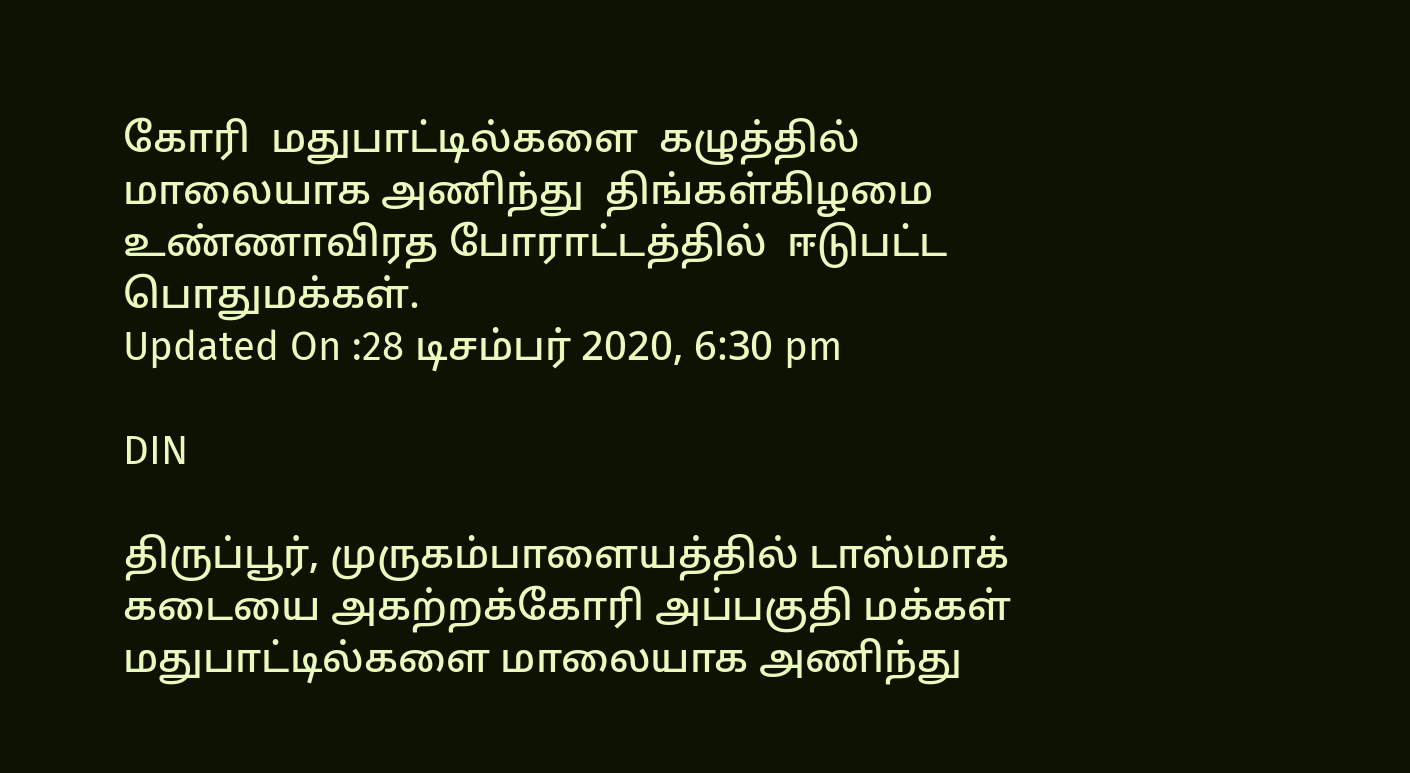கோரி  மதுபாட்டில்களை  கழுத்தில்  மாலையாக அணிந்து  திங்கள்கிழமை  உண்ணாவிரத போராட்டத்தில்  ஈடுபட்ட பொதுமக்கள்.
Updated On :28 டிசம்பர் 2020, 6:30 pm

DIN

திருப்பூர், முருகம்பாளையத்தில் டாஸ்மாக் கடையை அகற்றக்கோரி அப்பகுதி மக்கள் மதுபாட்டில்களை மாலையாக அணிந்து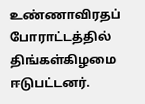உண்ணாவிரதப் போராட்டத்தில் திங்கள்கிழமை ஈடுபட்டனர்.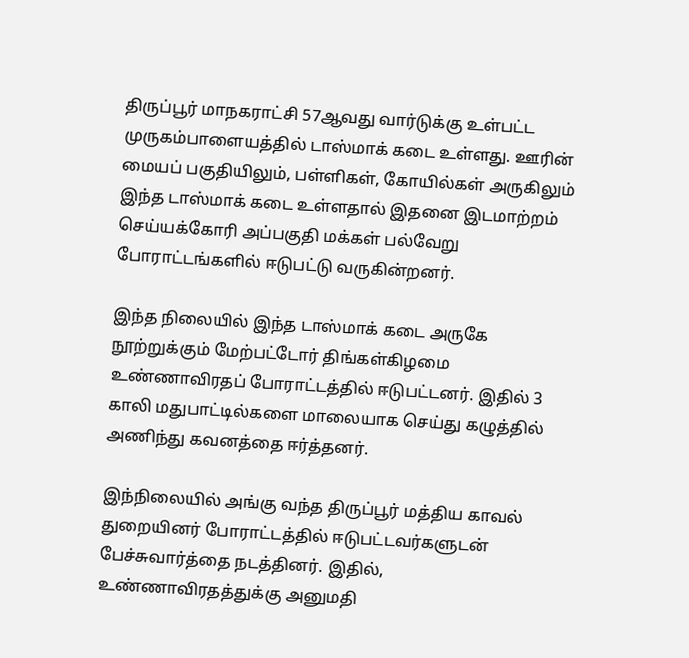திருப்பூர் மாநகராட்சி 57ஆவது வார்டுக்கு உள்பட்ட முருகம்பாளையத்தில் டாஸ்மாக் கடை உள்ளது. ஊரின் மையப் பகுதியிலும், பள்ளிகள், கோயில்கள் அருகிலும் இந்த டாஸ்மாக் கடை உள்ளதால் இதனை இடமாற்றம் செய்யக்கோரி அப்பகுதி மக்கள் பல்வேறு போராட்டங்களில் ஈடுபட்டு வருகின்றனர்.

இந்த நிலையில் இந்த டாஸ்மாக் கடை அருகே நூற்றுக்கும் மேற்பட்டோர் திங்கள்கிழமை உண்ணாவிரதப் போராட்டத்தில் ஈடுபட்டனர். இதில் 3 காலி மதுபாட்டில்களை மாலையாக செய்து கழுத்தில் அணிந்து கவனத்தை ஈர்த்தனர்.

இந்நிலையில் அங்கு வந்த திருப்பூர் மத்திய காவல் துறையினர் போராட்டத்தில் ஈடுபட்டவர்களுடன் பேச்சுவார்த்தை நடத்தினர். இதில், உண்ணாவிரதத்துக்கு அனுமதி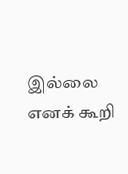இல்லை எனக் கூறி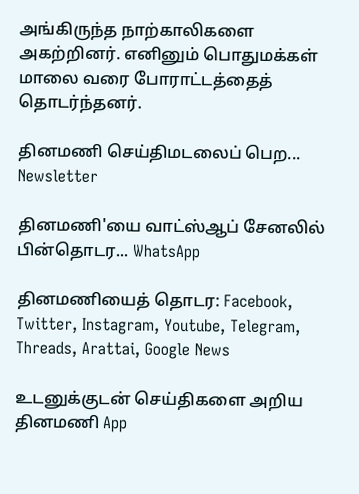அங்கிருந்த நாற்காலிகளை அகற்றினர். எனினும் பொதுமக்கள் மாலை வரை போராட்டத்தைத் தொடர்ந்தனர்.

தினமணி செய்திமடலைப் பெற... Newsletter

தினமணி'யை வாட்ஸ்ஆப் சேனலில் பின்தொடர... WhatsApp

தினமணியைத் தொடர: Facebook, Twitter, Instagram, Youtube, Telegram, Threads, Arattai, Google News

உடனுக்குடன் செய்திகளை அறிய தினமணி App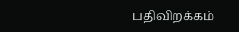பதிவிறக்கம்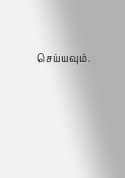செய்யவும்.